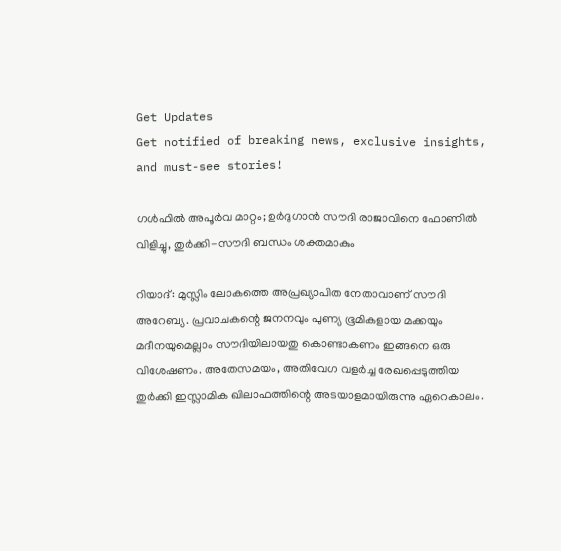Get Updates
Get notified of breaking news, exclusive insights, and must-see stories!

ഗള്‍ഫില്‍ അപൂര്‍വ മാറ്റം; ഉര്‍ദുഗാന്‍ സൗദി രാജാവിനെ ഫോണില്‍ വിളിച്ചു, തുര്‍ക്കി-സൗദി ബന്ധം ശക്തമാകും

റിയാദ്: മുസ്ലിം ലോകത്തെ അപ്രഖ്യാപിത നേതാവാണ് സൗദി അറേബ്യ. പ്രവാചകന്റെ ജനനവും പുണ്യ ഭൂമികളായ മക്കയും മദീനയുമെല്ലാം സൗദിയിലായതു കൊണ്ടാകണം ഇങ്ങനെ ഒരു വിശേഷണം. അതേസമയം, അതിവേഗ വളര്‍ച്ച രേഖപ്പെടുത്തിയ തുര്‍ക്കി ഇസ്ലാമിക ഖിലാഫത്തിന്റെ അടയാളമായിരുന്നു ഏറെകാലം.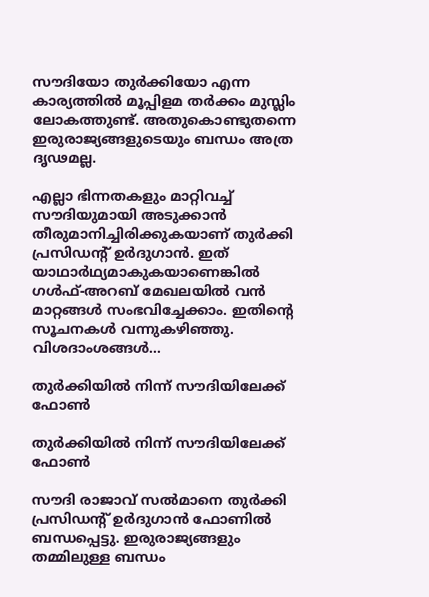സൗദിയോ തുര്‍ക്കിയോ എന്ന കാര്യത്തില്‍ മൂപ്പിളമ തര്‍ക്കം മുസ്ലിം ലോകത്തുണ്ട്. അതുകൊണ്ടുതന്നെ ഇരുരാജ്യങ്ങളുടെയും ബന്ധം അത്ര ദൃഢമല്ല.

എല്ലാ ഭിന്നതകളും മാറ്റിവച്ച് സൗദിയുമായി അടുക്കാന്‍ തീരുമാനിച്ചിരിക്കുകയാണ് തുര്‍ക്കി പ്രസിഡന്റ് ഉര്‍ദുഗാന്‍. ഇത് യാഥാര്‍ഥ്യമാകുകയാണെങ്കില്‍ ഗള്‍ഫ്-അറബ് മേഖലയില്‍ വന്‍ മാറ്റങ്ങള്‍ സംഭവിച്ചേക്കാം. ഇതിന്റെ സൂചനകള്‍ വന്നുകഴിഞ്ഞു. വിശദാംശങ്ങള്‍...

തുര്‍ക്കിയില്‍ നിന്ന് സൗദിയിലേക്ക് ഫോണ്‍

തുര്‍ക്കിയില്‍ നിന്ന് സൗദിയിലേക്ക് ഫോണ്‍

സൗദി രാജാവ് സല്‍മാനെ തുര്‍ക്കി പ്രസിഡന്റ് ഉര്‍ദുഗാന്‍ ഫോണില്‍ ബന്ധപ്പെട്ടു. ഇരുരാജ്യങ്ങളും തമ്മിലുള്ള ബന്ധം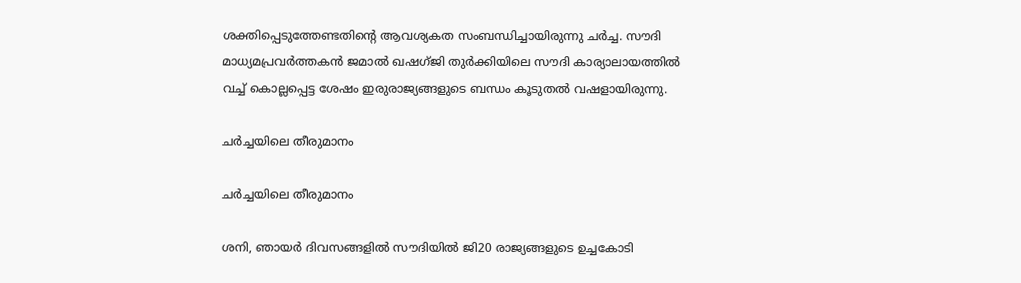ശക്തിപ്പെടുത്തേണ്ടതിന്റെ ആവശ്യകത സംബന്ധിച്ചായിരുന്നു ചര്‍ച്ച. സൗദി മാധ്യമപ്രവര്‍ത്തകന്‍ ജമാല്‍ ഖഷഗ്ജി തുര്‍ക്കിയിലെ സൗദി കാര്യാലായത്തില്‍ വച്ച് കൊല്ലപ്പെട്ട ശേഷം ഇരുരാജ്യങ്ങളുടെ ബന്ധം കൂടുതല്‍ വഷളായിരുന്നു.

ചര്‍ച്ചയിലെ തീരുമാനം

ചര്‍ച്ചയിലെ തീരുമാനം

ശനി, ഞായര്‍ ദിവസങ്ങളില്‍ സൗദിയില്‍ ജി20 രാജ്യങ്ങളുടെ ഉച്ചകോടി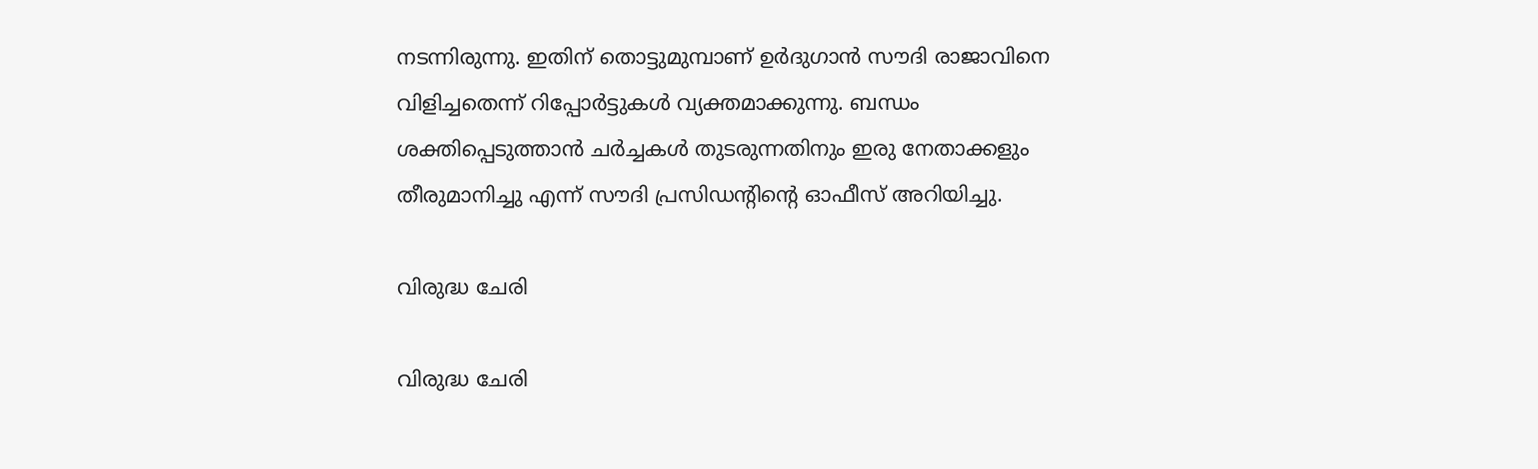നടന്നിരുന്നു. ഇതിന് തൊട്ടുമുമ്പാണ് ഉര്‍ദുഗാന്‍ സൗദി രാജാവിനെ വിളിച്ചതെന്ന് റിപ്പോര്‍ട്ടുകള്‍ വ്യക്തമാക്കുന്നു. ബന്ധം ശക്തിപ്പെടുത്താന്‍ ചര്‍ച്ചകള്‍ തുടരുന്നതിനും ഇരു നേതാക്കളും തീരുമാനിച്ചു എന്ന് സൗദി പ്രസിഡന്റിന്റെ ഓഫീസ് അറിയിച്ചു.

വിരുദ്ധ ചേരി

വിരുദ്ധ ചേരി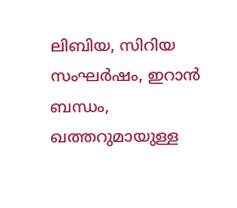ലിബിയ, സിറിയ സംഘര്‍ഷം, ഇറാന്‍ ബന്ധം, ഖത്തറുമായുള്ള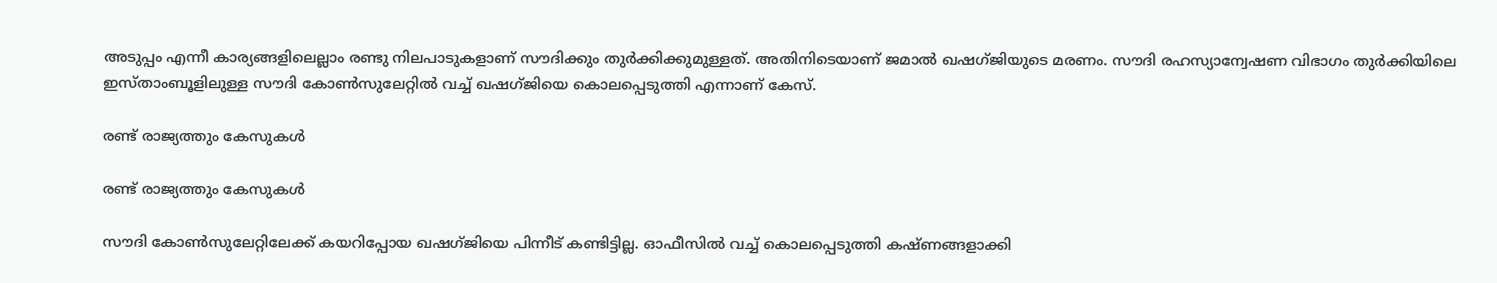അടുപ്പം എന്നീ കാര്യങ്ങളിലെല്ലാം രണ്ടു നിലപാടുകളാണ് സൗദിക്കും തുര്‍ക്കിക്കുമുള്ളത്. അതിനിടെയാണ് ജമാല്‍ ഖഷഗ്ജിയുടെ മരണം. സൗദി രഹസ്യാന്വേഷണ വിഭാഗം തുര്‍ക്കിയിലെ ഇസ്താംബൂളിലുള്ള സൗദി കോണ്‍സുലേറ്റില്‍ വച്ച് ഖഷഗ്ജിയെ കൊലപ്പെടുത്തി എന്നാണ് കേസ്.

രണ്ട് രാജ്യത്തും കേസുകള്‍

രണ്ട് രാജ്യത്തും കേസുകള്‍

സൗദി കോണ്‍സുലേറ്റിലേക്ക് കയറിപ്പോയ ഖഷഗ്ജിയെ പിന്നീട് കണ്ടിട്ടില്ല. ഓഫീസില്‍ വച്ച് കൊലപ്പെടുത്തി കഷ്ണങ്ങളാക്കി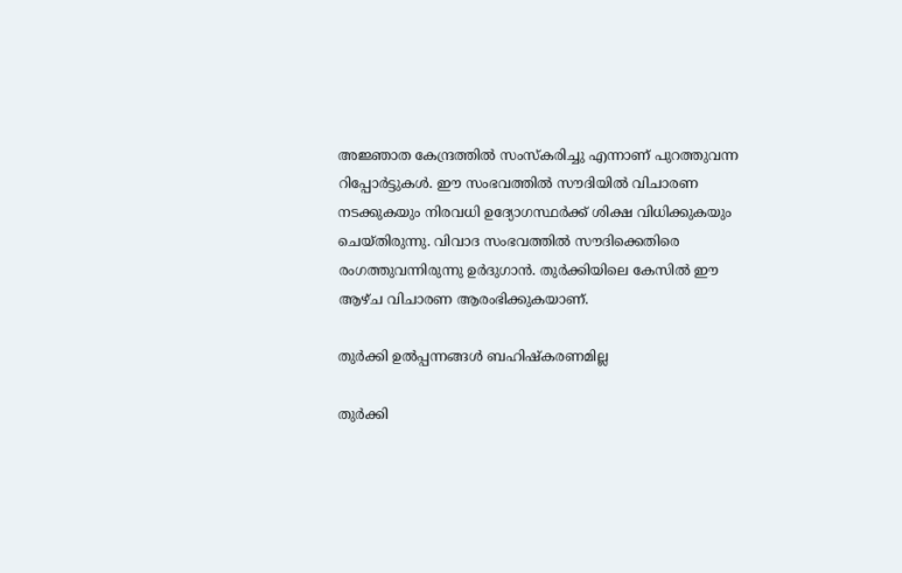അജ്ഞാത കേന്ദ്രത്തില്‍ സംസ്‌കരിച്ചു എന്നാണ് പുറത്തുവന്ന റിപ്പോര്‍ട്ടുകള്‍. ഈ സംഭവത്തില്‍ സൗദിയില്‍ വിചാരണ നടക്കുകയും നിരവധി ഉദ്യോഗസ്ഥര്‍ക്ക് ശിക്ഷ വിധിക്കുകയും ചെയ്തിരുന്നു. വിവാദ സംഭവത്തില്‍ സൗദിക്കെതിരെ രംഗത്തുവന്നിരുന്നു ഉര്‍ദുഗാന്‍. തുര്‍ക്കിയിലെ കേസില്‍ ഈ ആഴ്ച വിചാരണ ആരംഭിക്കുകയാണ്.

തുര്‍ക്കി ഉല്‍പ്പന്നങ്ങള്‍ ബഹിഷ്‌കരണമില്ല

തുര്‍ക്കി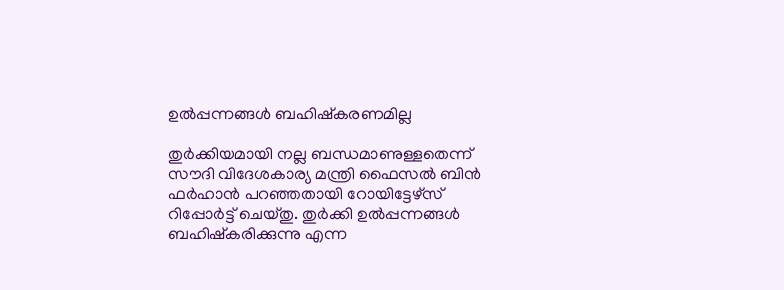ഉല്‍പ്പന്നങ്ങള്‍ ബഹിഷ്‌കരണമില്ല

തുര്‍ക്കിയമായി നല്ല ബന്ധമാണുള്ളതെന്ന് സൗദി വിദേശകാര്യ മന്ത്രി ഫൈസല്‍ ബിന്‍ ഫര്‍ഹാന്‍ പറഞ്ഞതായി റോയിട്ടേഴ്‌സ് റിപ്പോര്‍ട്ട് ചെയ്തു. തുര്‍ക്കി ഉല്‍പ്പന്നങ്ങള്‍ ബഹിഷ്‌കരിക്കുന്നു എന്ന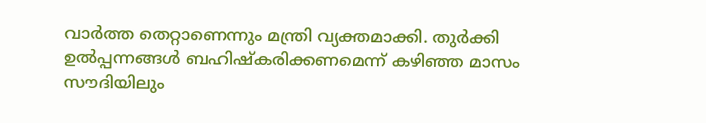വാര്‍ത്ത തെറ്റാണെന്നും മന്ത്രി വ്യക്തമാക്കി. തുര്‍ക്കി ഉല്‍പ്പന്നങ്ങള്‍ ബഹിഷ്‌കരിക്കണമെന്ന് കഴിഞ്ഞ മാസം സൗദിയിലും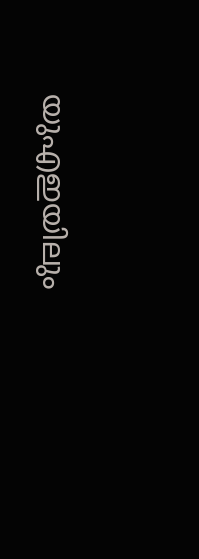യുഎഇയിലും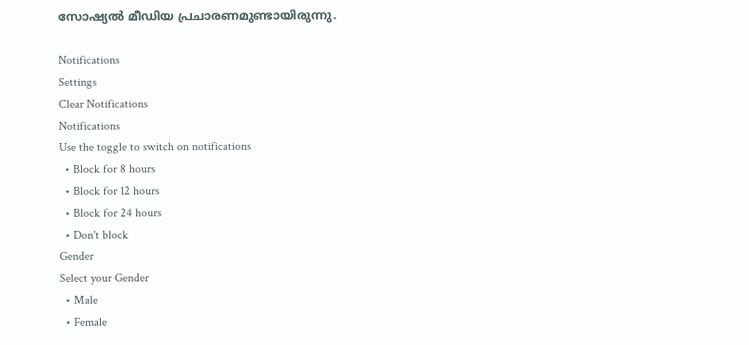സോഷ്യല്‍ മീഡിയ പ്രചാരണമുണ്ടായിരുന്നു.

Notifications
Settings
Clear Notifications
Notifications
Use the toggle to switch on notifications
  • Block for 8 hours
  • Block for 12 hours
  • Block for 24 hours
  • Don't block
Gender
Select your Gender
  • Male
  • Female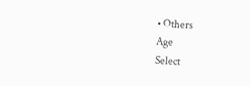• Others
Age
Select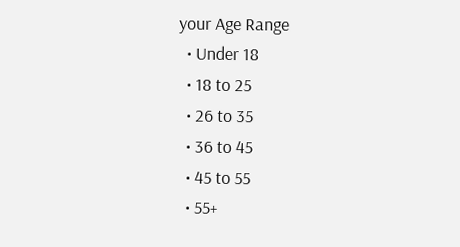your Age Range
  • Under 18
  • 18 to 25
  • 26 to 35
  • 36 to 45
  • 45 to 55
  • 55+